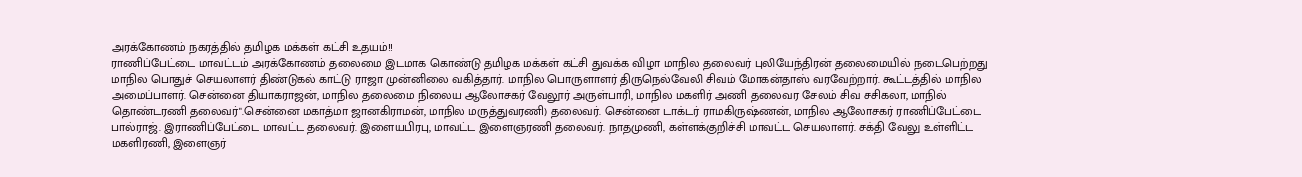அரக்கோணம் நகரத்தில் தமிழக மக்கள் கட்சி உதயம்!!
ராணிப்பேட்டை மாவட்டம் அரக்கோணம் தலைமை இடமாக கொண்டு தமிழக மக்கள் கட்சி துவக்க விழா மாநில தலைவர் புலியேந்திரன் தலைமையில் நடைபெற்றது மாநில பொதுச் செயலாளர் திண்டுகல் காட்டு ராஜா முன்னிலை வகித்தார். மாநில பொருளாளர் திருநெல்வேலி சிவம் மோகன்தாஸ் வரவேற்றார். கூட்டத்தில் மாநில அமைப்பாளர். சென்னை தியாகராஜன், மாநில தலைமை நிலைய ஆலோசகர் வேலூர் அருள்பாரி, மாநில மகளிர் அணி தலைவர சேலம் சிவ சசிகலா, மாநில் தொண்டரணி தலைவர்".சென்னை மகாத்மா ஜானகிராமன், மாநில மருத்துவரணி) தலைவர். சென்னை டாக்டர் ராமகிருஷ்ணன், மாநில ஆலோசகர் ராணிப்பேட்டை பால்ராஜ். இராணிப்பேட்டை மாவட்ட தலைவர். இளையபிரபு, மாவட்ட இளைஞரணி தலைவர். நாதமுணி, கள்ளக்குறிச்சி மாவட்ட செயலாளர். சக்தி வேலு உள்ளிட்ட மகளிரணி, இளைஞர்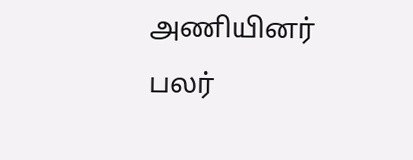அணியினர் பலர்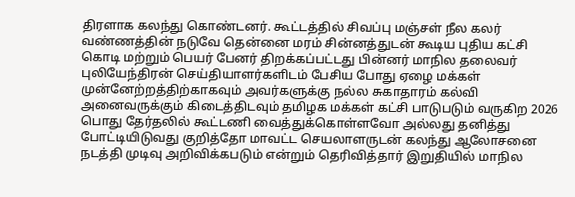திரளாக கலந்து கொண்டனர். கூட்டத்தில் சிவப்பு மஞ்சள் நீல கலர் வண்ணத்தின் நடுவே தென்னை மரம் சின்னத்துடன் கூடிய புதிய கட்சி கொடி மற்றும் பெயர் பேனர் திறக்கப்பட்டது பின்னர் மாநில தலைவர் புலியேந்திரன் செய்தியாளர்களிடம் பேசிய போது ஏழை மக்கள் முன்னேற்றத்திற்காகவும் அவர்களுக்கு நல்ல சுகாதாரம் கல்வி அனைவருக்கும் கிடைத்திடவும் தமிழக மக்கள் கட்சி பாடுபடும் வருகிற 2026 பொது தேர்தலில் கூட்டணி வைத்துக்கொள்ளவோ அல்லது தனித்து போட்டியிடுவது குறித்தோ மாவட்ட செயலாளருடன் கலந்து ஆலோசனை நடத்தி முடிவு அறிவிக்கபடும் என்றும் தெரிவித்தார் இறுதியில் மாநில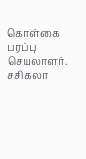கொள்கை பரப்பு செயலாளர். சசிகலா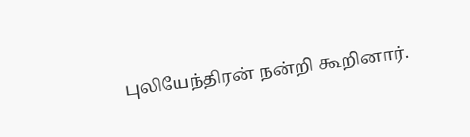புலியேந்திரன் நன்றி கூறினார்.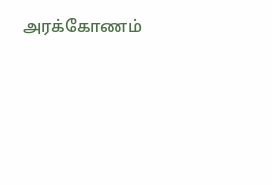அரக்கோணம்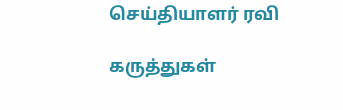செய்தியாளர் ரவி

கருத்துகள்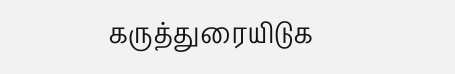கருத்துரையிடுக